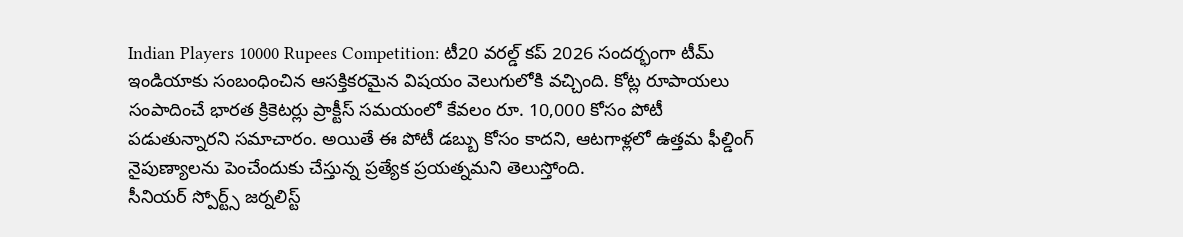Indian Players 10000 Rupees Competition: టీ20 వరల్డ్ కప్ 2026 సందర్భంగా టీమ్ ఇండియాకు సంబంధించిన ఆసక్తికరమైన విషయం వెలుగులోకి వచ్చింది. కోట్ల రూపాయలు సంపాదించే భారత క్రికెటర్లు ప్రాక్టీస్ సమయంలో కేవలం రూ. 10,000 కోసం పోటీ పడుతున్నారని సమాచారం. అయితే ఈ పోటీ డబ్బు కోసం కాదని, ఆటగాళ్లలో ఉత్తమ ఫీల్డింగ్ నైపుణ్యాలను పెంచేందుకు చేస్తున్న ప్రత్యేక ప్రయత్నమని తెలుస్తోంది.
సీనియర్ స్పోర్ట్స్ జర్నలిస్ట్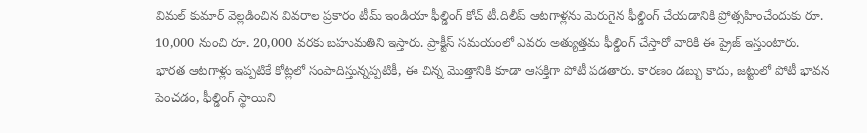విమల్ కుమార్ వెల్లడించిన వివరాల ప్రకారం టీమ్ ఇండియా ఫీల్డింగ్ కోచ్ టీ.దిలీప్ ఆటగాళ్లను మెరుగైన ఫీల్డింగ్ చేయడానికి ప్రోత్సహించేందుకు రూ. 10,000 నుంచి రూ. 20,000 వరకు బహుమతిని ఇస్తారు. ప్రాక్టీస్ సమయంలో ఎవరు అత్యుత్తమ ఫీల్డింగ్ చేస్తారో వారికి ఈ ప్రైజ్ ఇస్తుంటారు.
భారత ఆటగాళ్లు ఇప్పటికే కోట్లలో సంపాదిస్తున్నప్పటికీ, ఈ చిన్న మొత్తానికి కూడా ఆసక్తిగా పోటీ పడతారు. కారణం డబ్బు కాదు, జట్టులో పోటీ భావన పెంచడం, ఫీల్డింగ్ స్థాయిని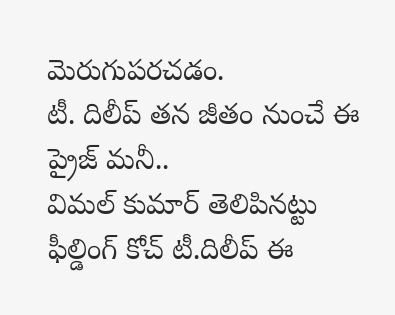మెరుగుపరచడం.
టీ. దిలీప్ తన జీతం నుంచే ఈ ప్రైజ్ మనీ..
విమల్ కుమార్ తెలిపినట్టు ఫీల్డింగ్ కోచ్ టీ.దిలీప్ ఈ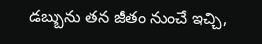డబ్బును తన జీతం నుంచే ఇచ్చి,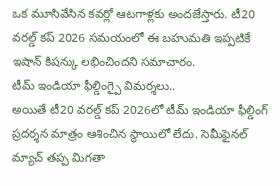ఒక మూసివేసిన కవర్లో ఆటగాళ్లకు అందజేస్తారు. టీ20 వరల్డ్ కప్ 2026 సమయంలో ఈ బహుమతి ఇప్పటికే ఇషాన్ కిషన్కు లభించిందని సమాచారం.
టీమ్ ఇండియా ఫీల్డింగ్పై విమర్శలు..
అయితే టీ20 వరల్డ్ కప్ 2026లో టీమ్ ఇండియా ఫీల్డింగ్ ప్రదర్శన మాత్రం ఆశించిన స్థాయిలో లేదు. సెమీఫైనల్ మ్యాచ్ తప్ప మిగతా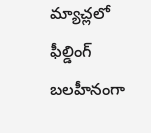మ్యాచ్లలో ఫీల్డింగ్ బలహీనంగా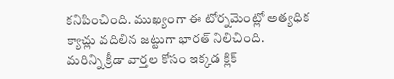కనిపించింది. ముఖ్యంగా ఈ టోర్నమెంట్లో అత్యధిక క్యాచ్లు వదిలిన జట్టుగా భారత్ నిలిచింది.
మరిన్ని క్రీడా వార్తల కోసం ఇక్కడ క్లిక్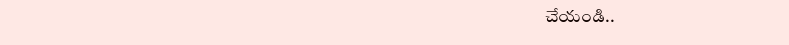చేయండి..